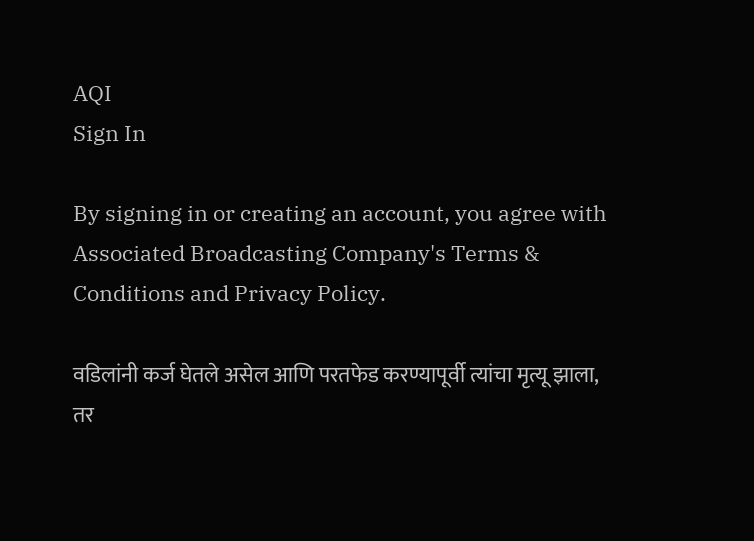AQI
Sign In

By signing in or creating an account, you agree with Associated Broadcasting Company's Terms & Conditions and Privacy Policy.

वडिलांनी कर्ज घेतले असेल आणि परतफेड करण्यापूर्वी त्यांचा मृत्यू झाला, तर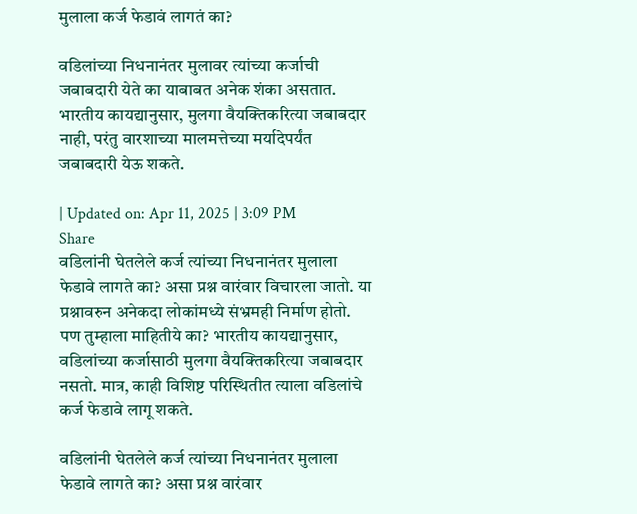मुलाला कर्ज फेडावं लागतं का?

वडिलांच्या निधनानंतर मुलावर त्यांच्या कर्जाची जबाबदारी येते का याबाबत अनेक शंका असतात. भारतीय कायद्यानुसार, मुलगा वैयक्तिकरित्या जबाबदार नाही, परंतु वारशाच्या मालमत्तेच्या मर्यादेपर्यंत जबाबदारी येऊ शकते.

| Updated on: Apr 11, 2025 | 3:09 PM
Share
वडिलांनी घेतलेले कर्ज त्यांच्या निधनानंतर मुलाला फेडावे लागते का? असा प्रश्न वारंवार विचारला जातो. या प्रश्नावरुन अनेकदा लोकांमध्ये संभ्रमही निर्माण होतो. पण तुम्हाला माहितीये का? भारतीय कायद्यानुसार, वडिलांच्या कर्जासाठी मुलगा वैयक्तिकरित्या जबाबदार नसतो. मात्र, काही विशिष्ट परिस्थितीत त्याला वडिलांचे कर्ज फेडावे लागू शकते.

वडिलांनी घेतलेले कर्ज त्यांच्या निधनानंतर मुलाला फेडावे लागते का? असा प्रश्न वारंवार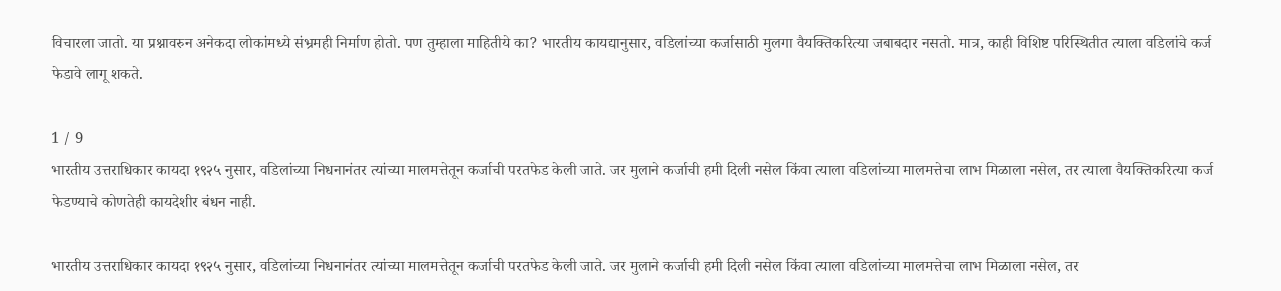विचारला जातो. या प्रश्नावरुन अनेकदा लोकांमध्ये संभ्रमही निर्माण होतो. पण तुम्हाला माहितीये का? भारतीय कायद्यानुसार, वडिलांच्या कर्जासाठी मुलगा वैयक्तिकरित्या जबाबदार नसतो. मात्र, काही विशिष्ट परिस्थितीत त्याला वडिलांचे कर्ज फेडावे लागू शकते.

1 / 9
भारतीय उत्तराधिकार कायदा १९२५ नुसार, वडिलांच्या निधनानंतर त्यांच्या मालमत्तेतून कर्जाची परतफेड केली जाते. जर मुलाने कर्जाची हमी दिली नसेल किंवा त्याला वडिलांच्या मालमत्तेचा लाभ मिळाला नसेल, तर त्याला वैयक्तिकरित्या कर्ज फेडण्याचे कोणतेही कायदेशीर बंधन नाही.

भारतीय उत्तराधिकार कायदा १९२५ नुसार, वडिलांच्या निधनानंतर त्यांच्या मालमत्तेतून कर्जाची परतफेड केली जाते. जर मुलाने कर्जाची हमी दिली नसेल किंवा त्याला वडिलांच्या मालमत्तेचा लाभ मिळाला नसेल, तर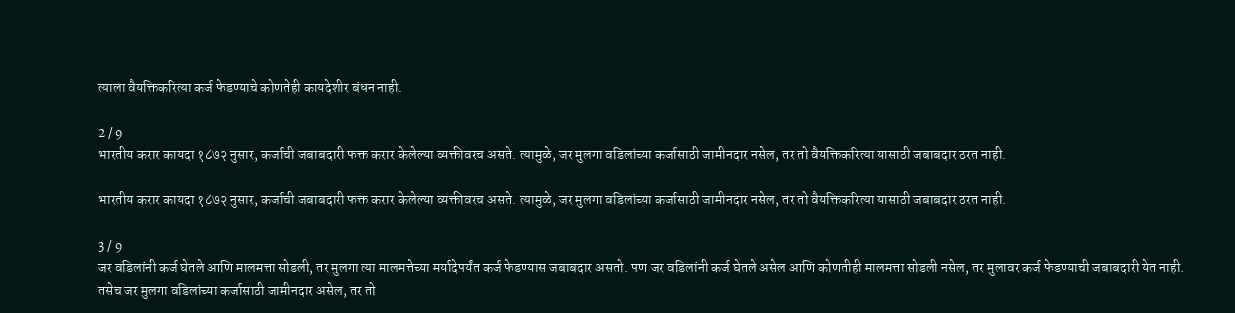त्याला वैयक्तिकरित्या कर्ज फेडण्याचे कोणतेही कायदेशीर बंधन नाही.

2 / 9
भारतीय करार कायदा १८७२ नुसार, कर्जाची जबाबदारी फक्त करार केलेल्या व्यक्तीवरच असते. त्यामुळे, जर मुलगा वडिलांच्या कर्जासाठी जामीनदार नसेल, तर तो वैयक्तिकरित्या यासाठी जबाबदार ठरत नाही.

भारतीय करार कायदा १८७२ नुसार, कर्जाची जबाबदारी फक्त करार केलेल्या व्यक्तीवरच असते. त्यामुळे, जर मुलगा वडिलांच्या कर्जासाठी जामीनदार नसेल, तर तो वैयक्तिकरित्या यासाठी जबाबदार ठरत नाही.

3 / 9
जर वडिलांनी कर्ज घेतले आणि मालमत्ता सोडली, तर मुलगा त्या मालमत्तेच्या मर्यादेपर्यंत कर्ज फेडण्यास जबाबदार असतो. पण जर वडिलांनी कर्ज घेतले असेल आणि कोणतीही मालमत्ता सोडली नसेल, तर मुलावर कर्ज फेडण्याची जबाबदारी येत नाही. तसेच जर मुलगा वडिलांच्या कर्जासाठी जामीनदार असेल, तर तो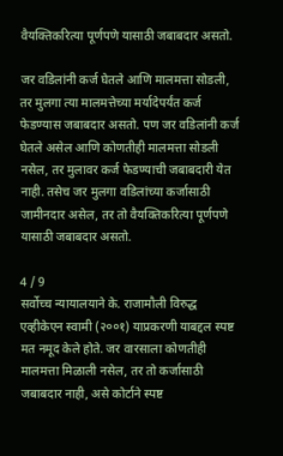वैयक्तिकरित्या पूर्णपणे यासाठी जबाबदार असतो.

जर वडिलांनी कर्ज घेतले आणि मालमत्ता सोडली, तर मुलगा त्या मालमत्तेच्या मर्यादेपर्यंत कर्ज फेडण्यास जबाबदार असतो. पण जर वडिलांनी कर्ज घेतले असेल आणि कोणतीही मालमत्ता सोडली नसेल, तर मुलावर कर्ज फेडण्याची जबाबदारी येत नाही. तसेच जर मुलगा वडिलांच्या कर्जासाठी जामीनदार असेल, तर तो वैयक्तिकरित्या पूर्णपणे यासाठी जबाबदार असतो.

4 / 9
सर्वोच्च न्यायालयाने के. राजामौली विरुद्ध एव्हीकेएन स्वामी (२००१) याप्रकरणी याबद्दल स्पष्ट मत नमूद केले होते. जर वारसाला कोणतीही मालमत्ता मिळाली नसेल, तर तो कर्जासाठी जबाबदार नाही, असे कोर्टाने स्पष्ट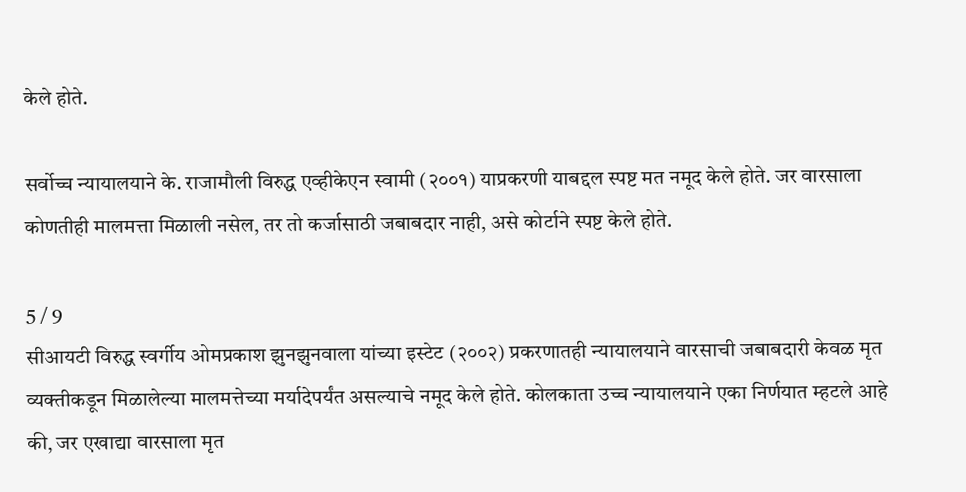केले होते.

सर्वोच्च न्यायालयाने के. राजामौली विरुद्ध एव्हीकेएन स्वामी (२००१) याप्रकरणी याबद्दल स्पष्ट मत नमूद केले होते. जर वारसाला कोणतीही मालमत्ता मिळाली नसेल, तर तो कर्जासाठी जबाबदार नाही, असे कोर्टाने स्पष्ट केले होते.

5 / 9
सीआयटी विरुद्ध स्वर्गीय ओमप्रकाश झुनझुनवाला यांच्या इस्टेट (२००२) प्रकरणातही न्यायालयाने वारसाची जबाबदारी केवळ मृत व्यक्तीकडून मिळालेल्या मालमत्तेच्या मर्यादेपर्यंत असल्याचे नमूद केले होते. कोलकाता उच्च न्यायालयाने एका निर्णयात म्हटले आहे की, जर एखाद्या वारसाला मृत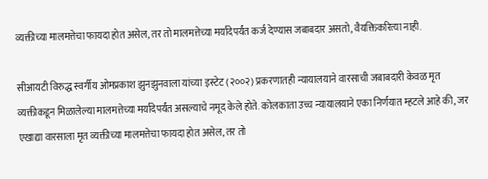व्यक्तीच्या मालमत्तेचा फायदा होत असेल, तर तो मालमत्तेच्या मर्यादेपर्यंत कर्ज देण्यास जबाबदार असतो, वैयक्तिकरित्या नाही.

सीआयटी विरुद्ध स्वर्गीय ओमप्रकाश झुनझुनवाला यांच्या इस्टेट (२००२) प्रकरणातही न्यायालयाने वारसाची जबाबदारी केवळ मृत व्यक्तीकडून मिळालेल्या मालमत्तेच्या मर्यादेपर्यंत असल्याचे नमूद केले होते. कोलकाता उच्च न्यायालयाने एका निर्णयात म्हटले आहे की, जर एखाद्या वारसाला मृत व्यक्तीच्या मालमत्तेचा फायदा होत असेल, तर तो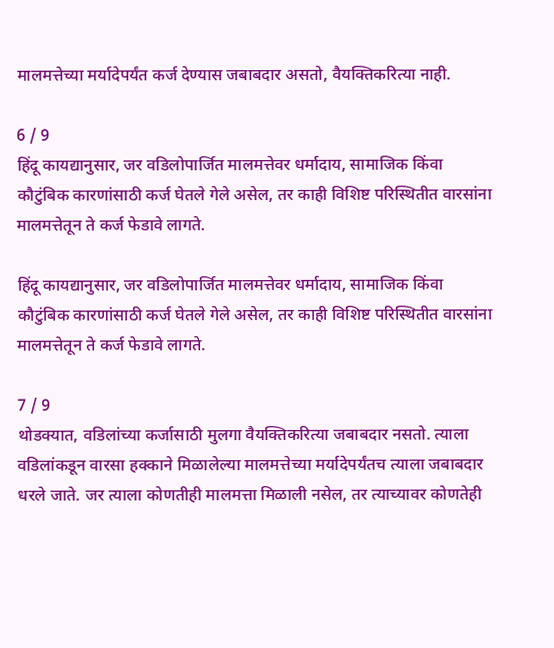मालमत्तेच्या मर्यादेपर्यंत कर्ज देण्यास जबाबदार असतो, वैयक्तिकरित्या नाही.

6 / 9
हिंदू कायद्यानुसार, जर वडिलोपार्जित मालमत्तेवर धर्मादाय, सामाजिक किंवा कौटुंबिक कारणांसाठी कर्ज घेतले गेले असेल, तर काही विशिष्ट परिस्थितीत वारसांना मालमत्तेतून ते कर्ज फेडावे लागते.

हिंदू कायद्यानुसार, जर वडिलोपार्जित मालमत्तेवर धर्मादाय, सामाजिक किंवा कौटुंबिक कारणांसाठी कर्ज घेतले गेले असेल, तर काही विशिष्ट परिस्थितीत वारसांना मालमत्तेतून ते कर्ज फेडावे लागते.

7 / 9
थोडक्यात, वडिलांच्या कर्जासाठी मुलगा वैयक्तिकरित्या जबाबदार नसतो. त्याला वडिलांकडून वारसा हक्काने मिळालेल्या मालमत्तेच्या मर्यादेपर्यंतच त्याला जबाबदार धरले जाते. जर त्याला कोणतीही मालमत्ता मिळाली नसेल, तर त्याच्यावर कोणतेही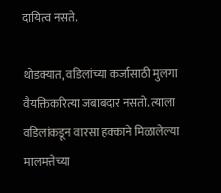दायित्व नसते.

थोडक्यात, वडिलांच्या कर्जासाठी मुलगा वैयक्तिकरित्या जबाबदार नसतो. त्याला वडिलांकडून वारसा हक्काने मिळालेल्या मालमत्तेच्या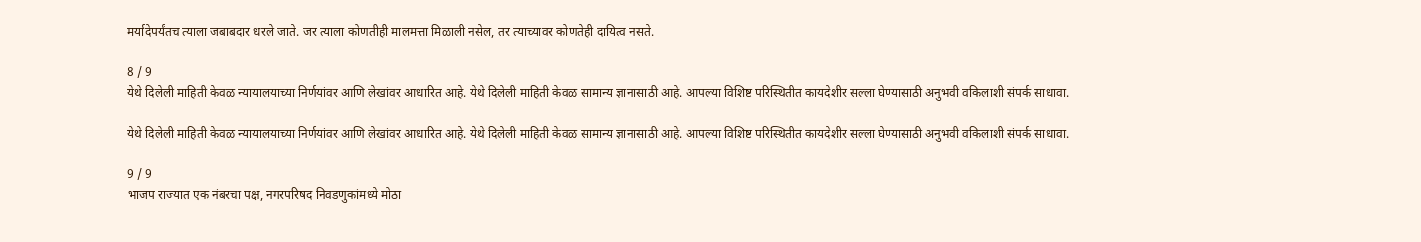मर्यादेपर्यंतच त्याला जबाबदार धरले जाते. जर त्याला कोणतीही मालमत्ता मिळाली नसेल, तर त्याच्यावर कोणतेही दायित्व नसते.

8 / 9
येथे दिलेली माहिती केवळ न्यायालयाच्या निर्णयांवर आणि लेखांवर आधारित आहे. येथे दिलेली माहिती केवळ सामान्य ज्ञानासाठी आहे. आपल्या विशिष्ट परिस्थितीत कायदेशीर सल्ला घेण्यासाठी अनुभवी वकिलाशी संपर्क साधावा.

येथे दिलेली माहिती केवळ न्यायालयाच्या निर्णयांवर आणि लेखांवर आधारित आहे. येथे दिलेली माहिती केवळ सामान्य ज्ञानासाठी आहे. आपल्या विशिष्ट परिस्थितीत कायदेशीर सल्ला घेण्यासाठी अनुभवी वकिलाशी संपर्क साधावा.

9 / 9
भाजप राज्यात एक नंबरचा पक्ष, नगरपरिषद निवडणुकांमध्ये मोठा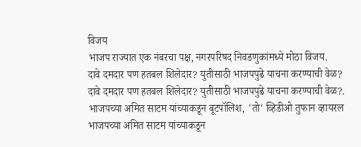विजय
भाजप राज्यात एक नंबरचा पक्ष, नगरपरिषद निवडणुकांमध्ये मोठा विजय.
दावे दमदार पण हतबल शिलेदार? युतीसाठी भाजपपुढे याचना करण्याची वेळ?
दावे दमदार पण हतबल शिलेदार? युतीसाठी भाजपपुढे याचना करण्याची वेळ?.
भाजपच्या अमित साटम यांच्याकडून बूटपॉलिश, 'तो' व्हिडीओ तुफान व्हायरल
भाजपच्या अमित साटम यांच्याकडून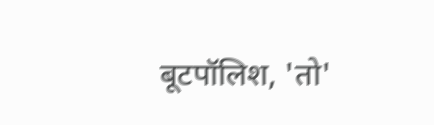बूटपॉलिश, 'तो'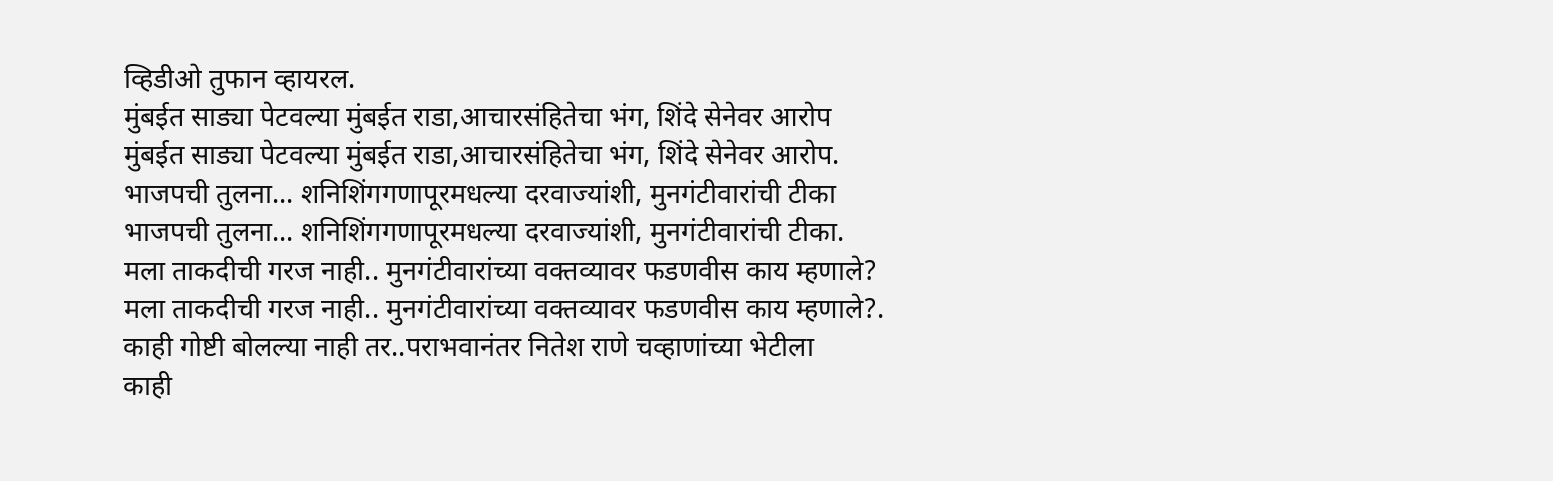व्हिडीओ तुफान व्हायरल.
मुंबईत साड्या पेटवल्या मुंबईत राडा,आचारसंहितेचा भंग, शिंदे सेनेवर आरोप
मुंबईत साड्या पेटवल्या मुंबईत राडा,आचारसंहितेचा भंग, शिंदे सेनेवर आरोप.
भाजपची तुलना... शनिशिंगगणापूरमधल्या दरवाज्यांशी, मुनगंटीवारांची टीका
भाजपची तुलना... शनिशिंगगणापूरमधल्या दरवाज्यांशी, मुनगंटीवारांची टीका.
मला ताकदीची गरज नाही.. मुनगंटीवारांच्या वक्तव्यावर फडणवीस काय म्हणाले?
मला ताकदीची गरज नाही.. मुनगंटीवारांच्या वक्तव्यावर फडणवीस काय म्हणाले?.
काही गोष्टी बोलल्या नाही तर..पराभवानंतर नितेश राणे चव्हाणांच्या भेटीला
काही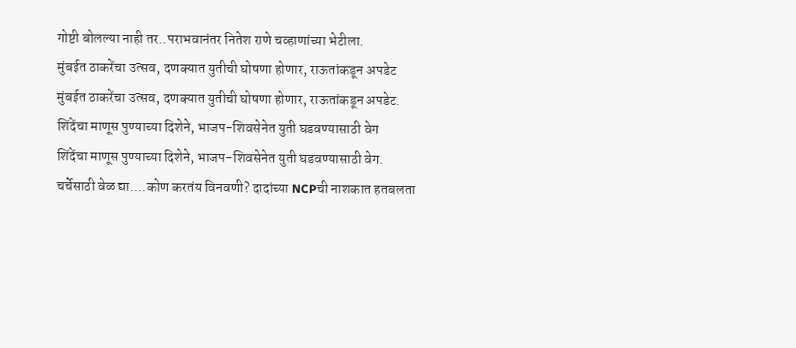गोष्टी बोलल्या नाही तर..पराभवानंतर नितेश राणे चव्हाणांच्या भेटीला.
मुंबईत ठाकरेंचा उत्सव, दणक्यात युतीची घोषणा होणार, राऊतांकडून अपडेट
मुंबईत ठाकरेंचा उत्सव, दणक्यात युतीची घोषणा होणार, राऊतांकडून अपडेट.
शिंदेंचा माणूस पुण्याच्या दिशेने, भाजप-शिवसेनेत युती घडवण्यासाठी वेग
शिंदेंचा माणूस पुण्याच्या दिशेने, भाजप-शिवसेनेत युती घडवण्यासाठी वेग.
चर्चेसाठी वेळ द्या....कोण करतंय विनवणी? दादांच्या NCPची नाशकात हतबलता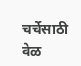चर्चेसाठी वेळ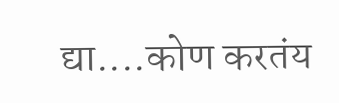द्या....कोण करतंय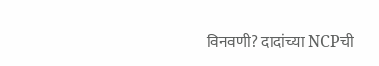विनवणी? दादांच्या NCPची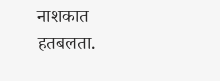नाशकात हतबलता.